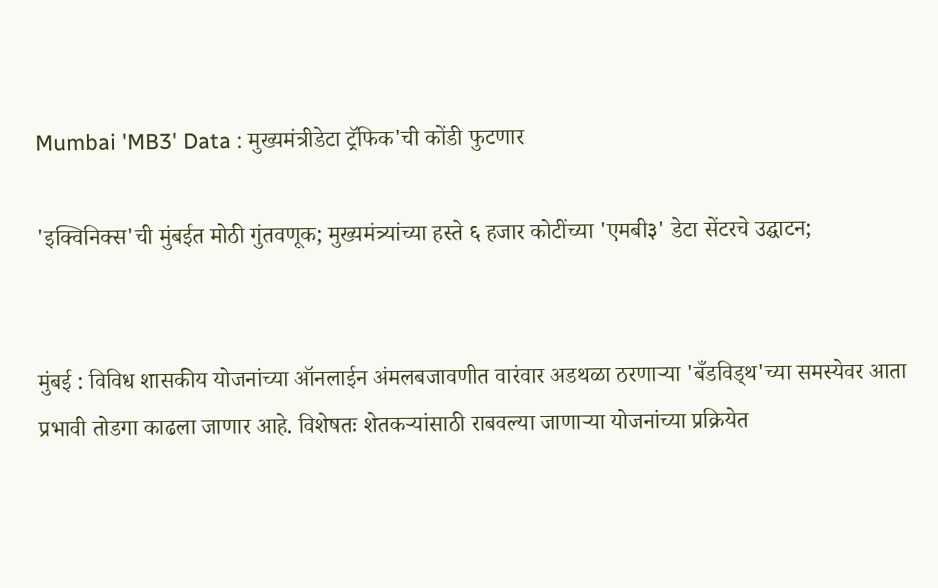Mumbai 'MB3' Data : मुख्यमंत्रीडेटा ट्रॅफिक'ची कोंडी फुटणार

'इक्विनिक्स'ची मुंबईत मोठी गुंतवणूक; मुख्यमंत्र्यांच्या हस्ते ६ हजार कोटींच्या 'एमबी३' डेटा सेंटरचे उद्घाटन;


मुंबई : विविध शासकीय योजनांच्या ऑनलाईन अंमलबजावणीत वारंवार अडथळा ठरणाऱ्या 'बँडविड्थ'च्या समस्येवर आता प्रभावी तोडगा काढला जाणार आहे. विशेषतः शेतकऱ्यांसाठी राबवल्या जाणाऱ्या योजनांच्या प्रक्रियेत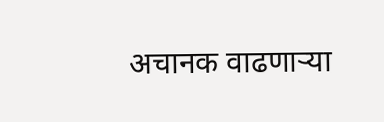अचानक वाढणाऱ्या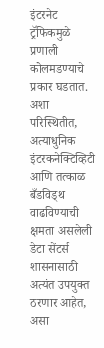इंटरनेट ट्रॅफिकमुळे प्रणाली कोलमडण्याचे प्रकार घडतात. अशा परिस्थितीत, अत्याधुनिक इंटरकनेक्टिव्हिटी आणि तत्काळ बँडविड्थ वाढविण्याची क्षमता असलेली डेटा सेंटर्स शासनासाठी अत्यंत उपयुक्त ठरणार आहेत, असा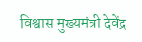विश्वास मुख्यमंत्री देवेंद्र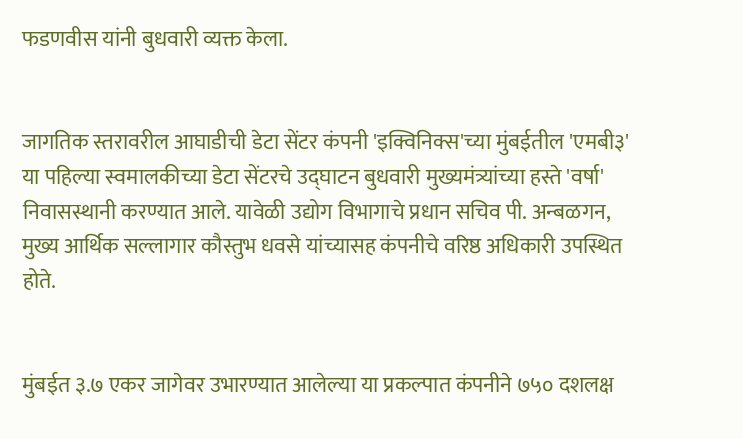फडणवीस यांनी बुधवारी व्यक्त केला.


जागतिक स्तरावरील आघाडीची डेटा सेंटर कंपनी 'इक्विनिक्स'च्या मुंबईतील 'एमबी३' या पहिल्या स्वमालकीच्या डेटा सेंटरचे उद्घाटन बुधवारी मुख्यमंत्र्यांच्या हस्ते 'वर्षा' निवासस्थानी करण्यात आले. यावेळी उद्योग विभागाचे प्रधान सचिव पी. अन्बळगन, मुख्य आर्थिक सल्लागार कौस्तुभ धवसे यांच्यासह कंपनीचे वरिष्ठ अधिकारी उपस्थित होते.


मुंबईत ३.७ एकर जागेवर उभारण्यात आलेल्या या प्रकल्पात कंपनीने ७५० दशलक्ष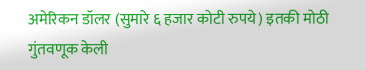अमेरिकन डॉलर (सुमारे ६ हजार कोटी रुपये) इतकी मोठी गुंतवणूक केली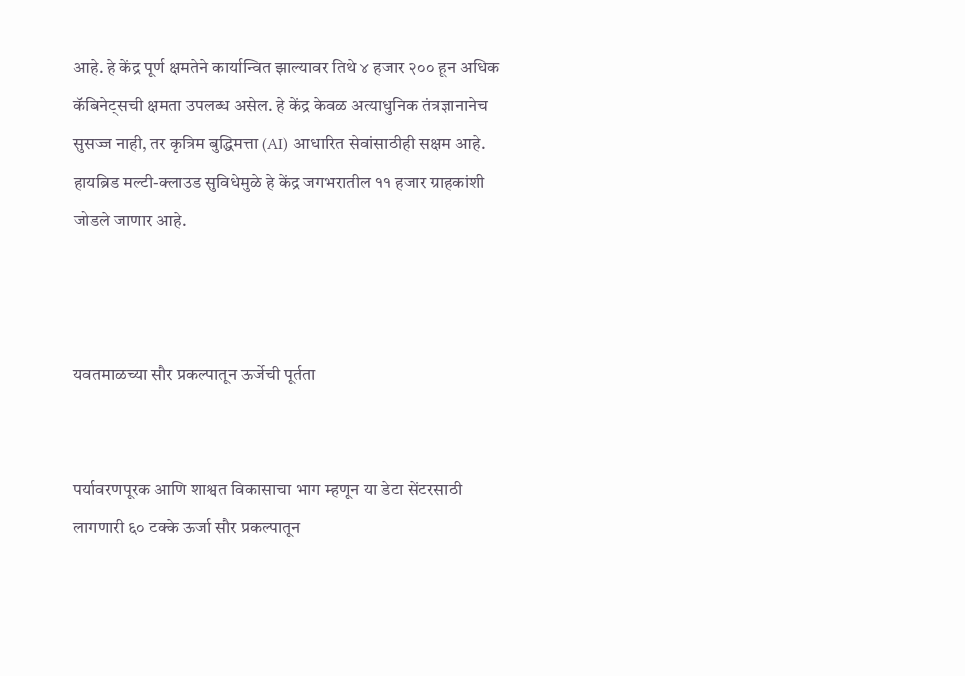आहे. हे केंद्र पूर्ण क्षमतेने कार्यान्वित झाल्यावर तिथे ४ हजार २०० हून अधिक कॅबिनेट्सची क्षमता उपलब्ध असेल. हे केंद्र केवळ अत्याधुनिक तंत्रज्ञानानेच सुसज्ज नाही, तर कृत्रिम बुद्धिमत्ता (AI) आधारित सेवांसाठीही सक्षम आहे. हायब्रिड मल्टी-क्लाउड सुविधेमुळे हे केंद्र जगभरातील ११ हजार ग्राहकांशी जोडले जाणार आहे.



यवतमाळच्या सौर प्रकल्पातून ऊर्जेची पूर्तता


पर्यावरणपूरक आणि शाश्वत विकासाचा भाग म्हणून या डेटा सेंटरसाठी लागणारी ६० टक्के ऊर्जा सौर प्रकल्पातून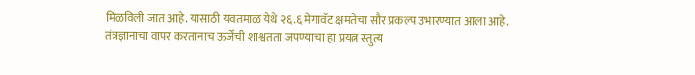मिळविली जात आहे. यासाठी यवतमाळ येथे २६.६ मेगावॅट क्षमतेचा सौर प्रकल्प उभारण्यात आला आहे. तंत्रज्ञानाचा वापर करतानाच ऊर्जेची शाश्वतता जपण्याचा हा प्रयत्न स्तुत्य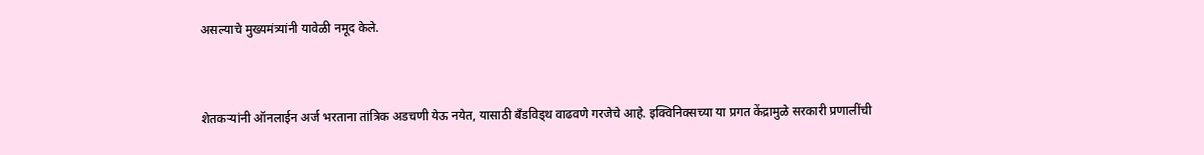असल्याचे मुख्यमंत्र्यांनी यावेळी नमूद केले.


शेतकऱ्यांनी ऑनलाईन अर्ज भरताना तांत्रिक अडचणी येऊ नयेत, यासाठी बँडविड्थ वाढवणे गरजेचे आहे. इक्विनिक्सच्या या प्रगत केंद्रामुळे सरकारी प्रणालींची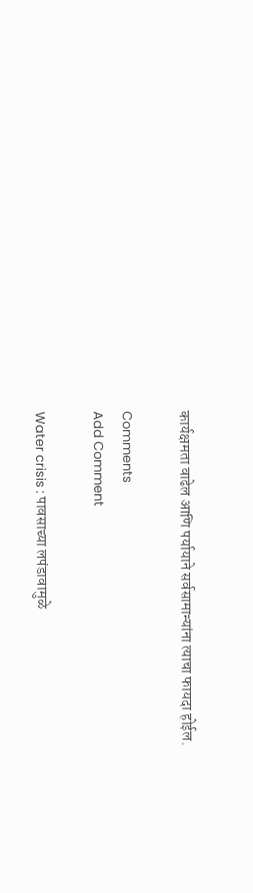कार्यक्षमता वाढेल आणि पर्यायाने सर्वसामान्यांना त्याचा फायदा होईल.

Comments
Add Comment

Water crisis : पावसाच्या लपंडावामुळे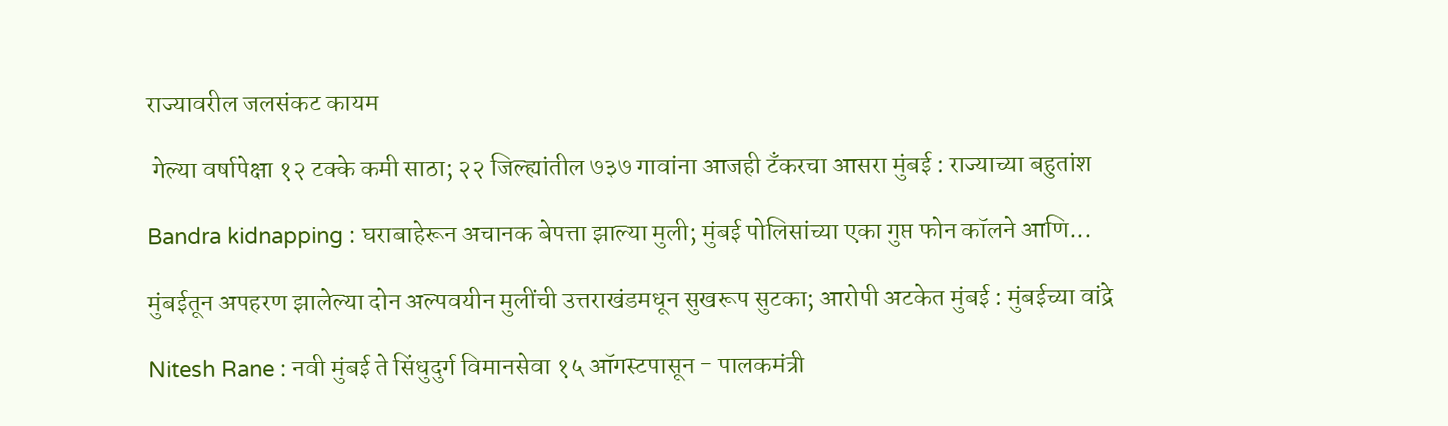राज्यावरील जलसंकट कायम

 गेल्या वर्षापेक्षा १२ टक्के कमी साठा; २२ जिल्ह्यांतील ७३७ गावांना आजही टँकरचा आसरा मुंबई : राज्याच्या बहुतांश

Bandra kidnapping : घराबाहेरून अचानक बेपत्ता झाल्या मुली; मुंबई पोलिसांच्या एका गुप्त फोन कॉलने आणि...

मुंबईतून अपहरण झालेल्या दोन अल्पवयीन मुलींची उत्तराखंडमधून सुखरूप सुटका; आरोपी अटकेत मुंबई : मुंबईच्या वांद्रे

Nitesh Rane : नवी मुंबई ते सिंधुदुर्ग विमानसेवा १५ ऑगस्टपासून - पालकमंत्री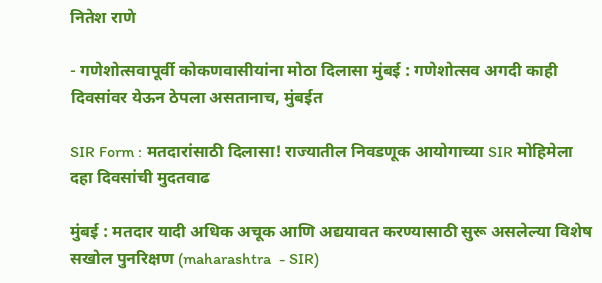नितेश राणे

- गणेशोत्सवापूर्वी कोकणवासीयांना मोठा दिलासा मुंबई : गणेशोत्सव अगदी काही दिवसांवर येऊन ठेपला असतानाच, मुंबईत

SIR Form : मतदारांसाठी दिलासा! राज्यातील निवडणूक आयोगाच्या SIR मोहिमेला दहा दिवसांची मुदतवाढ

मुंबई : मतदार यादी अधिक अचूक आणि अद्ययावत करण्यासाठी सुरू असलेल्या विशेष सखोल पुनरिक्षण (maharashtra  - SIR)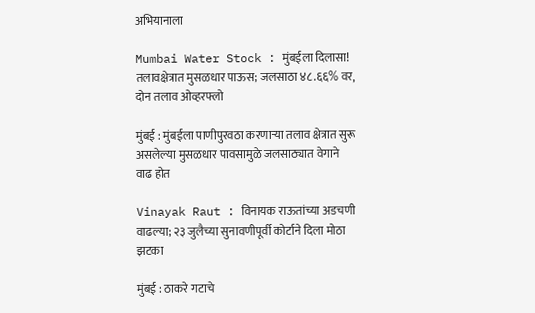अभियानाला

Mumbai Water Stock : मुंबईला दिलासा! तलावक्षेत्रात मुसळधार पाऊस; जलसाठा ४८.६६% वर, दोन तलाव ओव्हरफ्लो

मुंबई : मुंबईला पाणीपुरवठा करणाऱ्या तलाव क्षेत्रात सुरू असलेल्या मुसळधार पावसामुळे जलसाठ्यात वेगाने वाढ होत

Vinayak Raut : विनायक राऊतांच्या अडचणी वाढल्या; २३ जुलैच्या सुनावणीपूर्वी कोर्टाने दिला मोठा झटका

मुंबई : ठाकरे गटाचे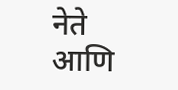नेते आणि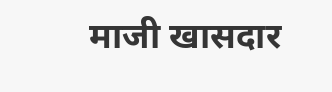माजी खासदार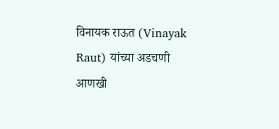विनायक राऊत (Vinayak Raut) यांच्या अडचणी आणखी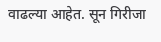वाढल्या आहेत. सून गिरीजा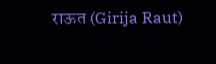राऊत (Girija Raut)